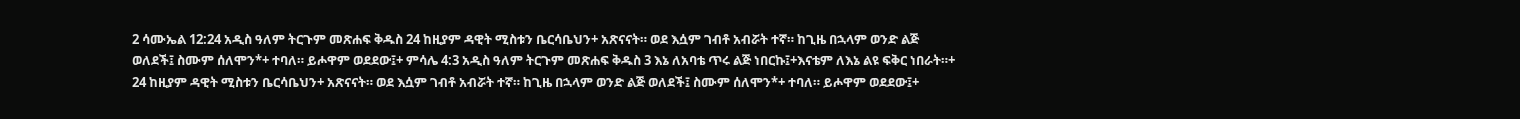2 ሳሙኤል 12:24 አዲስ ዓለም ትርጉም መጽሐፍ ቅዱስ 24 ከዚያም ዳዊት ሚስቱን ቤርሳቤህን+ አጽናናት። ወደ እሷም ገብቶ አብሯት ተኛ። ከጊዜ በኋላም ወንድ ልጅ ወለደች፤ ስሙም ሰለሞን*+ ተባለ። ይሖዋም ወደደው፤+ ምሳሌ 4:3 አዲስ ዓለም ትርጉም መጽሐፍ ቅዱስ 3 እኔ ለአባቴ ጥሩ ልጅ ነበርኩ፤+እናቴም ለእኔ ልዩ ፍቅር ነበራት።+
24 ከዚያም ዳዊት ሚስቱን ቤርሳቤህን+ አጽናናት። ወደ እሷም ገብቶ አብሯት ተኛ። ከጊዜ በኋላም ወንድ ልጅ ወለደች፤ ስሙም ሰለሞን*+ ተባለ። ይሖዋም ወደደው፤+